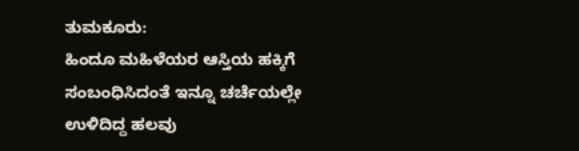ತುಮಕೂರು:
ಹಿಂದೂ ಮಹಿಳೆಯರ ಆಸ್ತಿಯ ಹಕ್ಕಿಗೆ ಸಂಬಂಧಿಸಿದಂತೆ ಇನ್ನೂ ಚರ್ಚೆಯಲ್ಲೇ ಉಳಿದಿದ್ದ ಹಲವು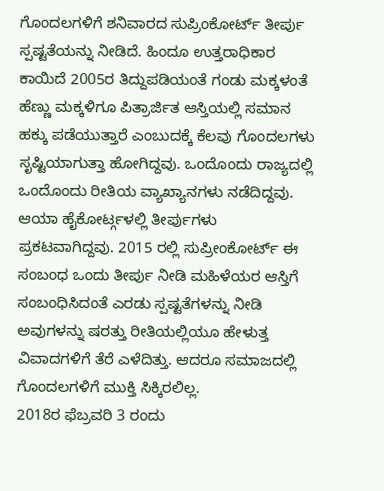ಗೊಂದಲಗಳಿಗೆ ಶನಿವಾರದ ಸುಪ್ರಿಂಕೋರ್ಟ್ ತೀರ್ಪು ಸ್ಪಷ್ಟತೆಯನ್ನು ನೀಡಿದೆ. ಹಿಂದೂ ಉತ್ತರಾಧಿಕಾರ ಕಾಯಿದೆ 2005ರ ತಿದ್ದುಪಡಿಯಂತೆ ಗಂಡು ಮಕ್ಕಳಂತೆ ಹೆಣ್ಣು ಮಕ್ಕಳಿಗೂ ಪಿತ್ರಾರ್ಜಿತ ಆಸ್ತಿಯಲ್ಲಿ ಸಮಾನ ಹಕ್ಕು ಪಡೆಯುತ್ತಾರೆ ಎಂಬುದಕ್ಕೆ ಕೆಲವು ಗೊಂದಲಗಳು ಸೃಷ್ಟಿಯಾಗುತ್ತಾ ಹೋಗಿದ್ದವು. ಒಂದೊಂದು ರಾಜ್ಯದಲ್ಲಿ ಒಂದೊಂದು ರೀತಿಯ ವ್ಯಾಖ್ಯಾನಗಳು ನಡೆದಿದ್ದವು.
ಆಯಾ ಹೈಕೋರ್ಟ್ಗಳಲ್ಲಿ ತೀರ್ಪುಗಳು ಪ್ರಕಟವಾಗಿದ್ದವು. 2015 ರಲ್ಲಿ ಸುಪ್ರೀಂಕೋರ್ಟ್ ಈ ಸಂಬಂಧ ಒಂದು ತೀರ್ಪು ನೀಡಿ ಮಹಿಳೆಯರ ಆಸ್ತಿಗೆ ಸಂಬಂಧಿಸಿದಂತೆ ಎರಡು ಸ್ಪಷ್ಟತೆಗಳನ್ನು ನೀಡಿ ಅವುಗಳನ್ನು ಷರತ್ತು ರೀತಿಯಲ್ಲಿಯೂ ಹೇಳುತ್ತ ವಿವಾದಗಳಿಗೆ ತೆರೆ ಎಳೆದಿತ್ತು. ಆದರೂ ಸಮಾಜದಲ್ಲಿ ಗೊಂದಲಗಳಿಗೆ ಮುಕ್ತಿ ಸಿಕ್ಕಿರಲಿಲ್ಲ.
2018ರ ಫೆಬ್ರವರಿ 3 ರಂದು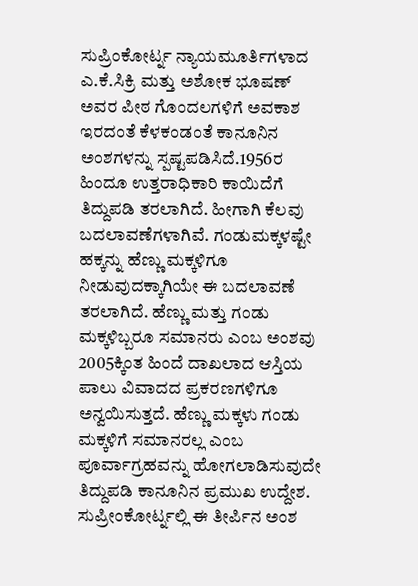ಸುಪ್ರಿಂಕೋರ್ಟ್ನ ನ್ಯಾಯಮೂರ್ತಿಗಳಾದ ಎ.ಕೆ.ಸಿಕ್ರಿ ಮತ್ತು ಅಶೋಕ ಭೂಷಣ್ ಅವರ ಪೀಠ ಗೊಂದಲಗಳಿಗೆ ಅವಕಾಶ ಇರದಂತೆ ಕೆಳಕಂಡಂತೆ ಕಾನೂನಿನ ಅಂಶಗಳನ್ನು ಸ್ಪಷ್ಟಪಡಿಸಿದೆ.1956ರ ಹಿಂದೂ ಉತ್ತರಾಧಿಕಾರಿ ಕಾಯಿದೆಗೆ ತಿದ್ದುಪಡಿ ತರಲಾಗಿದೆ. ಹೀಗಾಗಿ ಕೆಲವು ಬದಲಾವಣೆಗಳಾಗಿವೆ. ಗಂಡುಮಕ್ಕಳಷ್ಟೇ ಹಕ್ಕನ್ನು ಹೆಣ್ಣು ಮಕ್ಕಳಿಗೂ ನೀಡುವುದಕ್ಕಾಗಿಯೇ ಈ ಬದಲಾವಣೆ ತರಲಾಗಿದೆ. ಹೆಣ್ಣು ಮತ್ತು ಗಂಡು ಮಕ್ಕಳಿಬ್ಬರೂ ಸಮಾನರು ಎಂಬ ಅಂಶವು 2005ಕ್ಕಿಂತ ಹಿಂದೆ ದಾಖಲಾದ ಆಸ್ತಿಯ ಪಾಲು ವಿವಾದದ ಪ್ರಕರಣಗಳಿಗೂ ಅನ್ವಯಿಸುತ್ತದೆ. ಹೆಣ್ಣು ಮಕ್ಕಳು ಗಂಡು ಮಕ್ಕಳಿಗೆ ಸಮಾನರಲ್ಲ ಎಂಬ ಪೂರ್ವಾಗ್ರಹವನ್ನು ಹೋಗಲಾಡಿಸುವುದೇ ತಿದ್ದುಪಡಿ ಕಾನೂನಿನ ಪ್ರಮುಖ ಉದ್ದೇಶ.
ಸುಪ್ರೀಂಕೋರ್ಟ್ನಲ್ಲಿ ಈ ತೀರ್ಪಿನ ಅಂಶ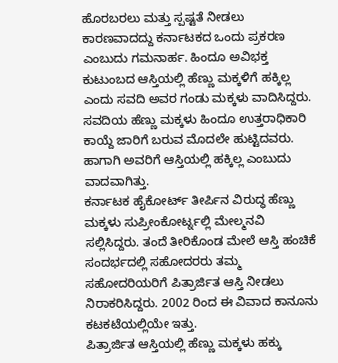ಹೊರಬರಲು ಮತ್ತು ಸ್ಪಷ್ಟತೆ ನೀಡಲು ಕಾರಣವಾದದ್ದು ಕರ್ನಾಟಕದ ಒಂದು ಪ್ರಕರಣ ಎಂಬುದು ಗಮನಾರ್ಹ. ಹಿಂದೂ ಅವಿಭಕ್ತ ಕುಟುಂಬದ ಆಸ್ತಿಯಲ್ಲಿ ಹೆಣ್ಣು ಮಕ್ಕಳಿಗೆ ಹಕ್ಕಿಲ್ಲ ಎಂದು ಸವದಿ ಅವರ ಗಂಡು ಮಕ್ಕಳು ವಾದಿಸಿದ್ದರು. ಸವದಿಯ ಹೆಣ್ಣು ಮಕ್ಕಳು ಹಿಂದೂ ಉತ್ತರಾಧಿಕಾರಿ ಕಾಯ್ದೆ ಜಾರಿಗೆ ಬರುವ ಮೊದಲೇ ಹುಟ್ಟಿದವರು. ಹಾಗಾಗಿ ಅವರಿಗೆ ಆಸ್ತಿಯಲ್ಲಿ ಹಕ್ಕಿಲ್ಲ ಎಂಬುದು ವಾದವಾಗಿತ್ತು.
ಕರ್ನಾಟಕ ಹೈಕೋರ್ಟ್ ತೀರ್ಪಿನ ವಿರುದ್ಧ ಹೆಣ್ಣು ಮಕ್ಕಳು ಸುಪ್ರೀಂಕೋರ್ಟ್ನಲ್ಲಿ ಮೇಲ್ಮನವಿ ಸಲ್ಲಿಸಿದ್ದರು. ತಂದೆ ತೀರಿಕೊಂಡ ಮೇಲೆ ಆಸ್ತಿ ಹಂಚಿಕೆ ಸಂದರ್ಭದಲ್ಲಿ ಸಹೋದರರು ತಮ್ಮ ಸಹೋದರಿಯರಿಗೆ ಪಿತ್ರಾರ್ಜಿತ ಆಸ್ತಿ ನೀಡಲು ನಿರಾಕರಿಸಿದ್ದರು. 2002 ರಿಂದ ಈ ವಿವಾದ ಕಾನೂನು ಕಟಕಟೆಯಲ್ಲಿಯೇ ಇತ್ತು.
ಪಿತ್ರಾರ್ಜಿತ ಆಸ್ತಿಯಲ್ಲಿ ಹೆಣ್ಣು ಮಕ್ಕಳು ಹಕ್ಕು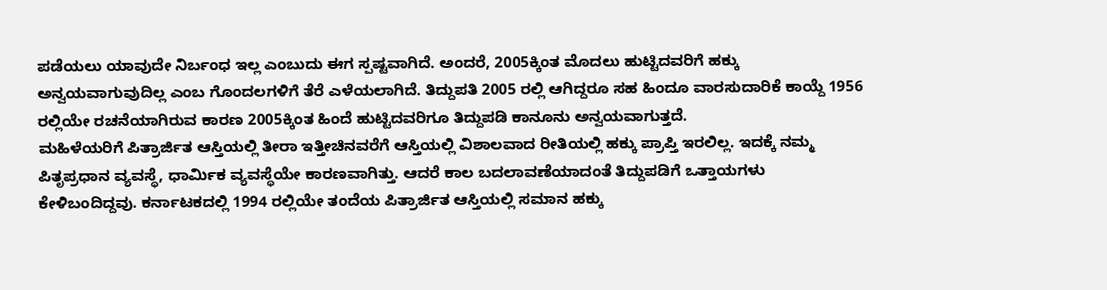ಪಡೆಯಲು ಯಾವುದೇ ನಿರ್ಬಂಧ ಇಲ್ಲ ಎಂಬುದು ಈಗ ಸ್ಪಷ್ಟವಾಗಿದೆ. ಅಂದರೆ, 2005ಕ್ಕಿಂತ ಮೊದಲು ಹುಟ್ಟಿದವರಿಗೆ ಹಕ್ಕು ಅನ್ವಯವಾಗುವುದಿಲ್ಲ ಎಂಬ ಗೊಂದಲಗಳಿಗೆ ತೆರೆ ಎಳೆಯಲಾಗಿದೆ. ತಿದ್ದುಪತಿ 2005 ರಲ್ಲಿ ಆಗಿದ್ದರೂ ಸಹ ಹಿಂದೂ ವಾರಸುದಾರಿಕೆ ಕಾಯ್ದೆ 1956 ರಲ್ಲಿಯೇ ರಚನೆಯಾಗಿರುವ ಕಾರಣ 2005ಕ್ಕಿಂತ ಹಿಂದೆ ಹುಟ್ಟಿದವರಿಗೂ ತಿದ್ದುಪಡಿ ಕಾನೂನು ಅನ್ವಯವಾಗುತ್ತದೆ.
ಮಹಿಳೆಯರಿಗೆ ಪಿತ್ರಾರ್ಜಿತ ಆಸ್ತಿಯಲ್ಲಿ ತೀರಾ ಇತ್ತೀಚಿನವರೆಗೆ ಆಸ್ತಿಯಲ್ಲಿ ವಿಶಾಲವಾದ ರೀತಿಯಲ್ಲಿ ಹಕ್ಕು ಪ್ರಾಪ್ತಿ ಇರಲಿಲ್ಲ. ಇದಕ್ಕೆ ನಮ್ಮ ಪಿತೃಪ್ರಧಾನ ವ್ಯವಸ್ಥೆ, ಧಾರ್ಮಿಕ ವ್ಯವಸ್ಥೆಯೇ ಕಾರಣವಾಗಿತ್ತು. ಆದರೆ ಕಾಲ ಬದಲಾವಣೆಯಾದಂತೆ ತಿದ್ದುಪಡಿಗೆ ಒತ್ತಾಯಗಳು ಕೇಳಿಬಂದಿದ್ದವು. ಕರ್ನಾಟಕದಲ್ಲಿ 1994 ರಲ್ಲಿಯೇ ತಂದೆಯ ಪಿತ್ರಾರ್ಜಿತ ಆಸ್ತಿಯಲ್ಲಿ ಸಮಾನ ಹಕ್ಕು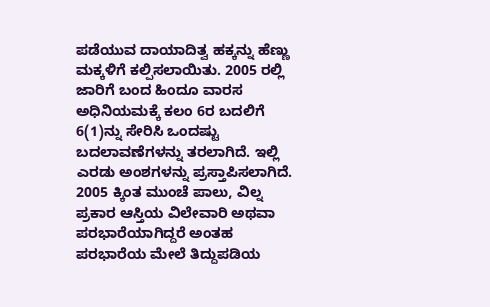ಪಡೆಯುವ ದಾಯಾದಿತ್ವ ಹಕ್ಕನ್ನು ಹೆಣ್ಣು ಮಕ್ಕಳಿಗೆ ಕಲ್ಪಿಸಲಾಯಿತು. 2005 ರಲ್ಲಿ ಜಾರಿಗೆ ಬಂದ ಹಿಂದೂ ವಾರಸ ಅಧಿನಿಯಮಕ್ಕೆ ಕಲಂ 6ರ ಬದಲಿಗೆ 6(1)ನ್ನು ಸೇರಿಸಿ ಒಂದಷ್ಟು ಬದಲಾವಣೆಗಳನ್ನು ತರಲಾಗಿದೆ. ಇಲ್ಲಿ ಎರಡು ಅಂಶಗಳನ್ನು ಪ್ರಸ್ತಾಪಿಸಲಾಗಿದೆ.
2005 ಕ್ಕಿಂತ ಮುಂಚೆ ಪಾಲು, ವಿಲ್ನ ಪ್ರಕಾರ ಆಸ್ತಿಯ ವಿಲೇವಾರಿ ಅಥವಾ ಪರಭಾರೆಯಾಗಿದ್ದರೆ ಅಂತಹ ಪರಭಾರೆಯ ಮೇಲೆ ತಿದ್ದುಪಡಿಯ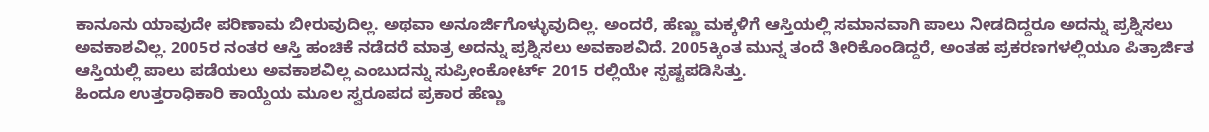ಕಾನೂನು ಯಾವುದೇ ಪರಿಣಾಮ ಬೀರುವುದಿಲ್ಲ. ಅಥವಾ ಅನೂರ್ಜಿಗೊಳ್ಳುವುದಿಲ್ಲ. ಅಂದರೆ, ಹೆಣ್ಣು ಮಕ್ಕಳಿಗೆ ಆಸ್ತಿಯಲ್ಲಿ ಸಮಾನವಾಗಿ ಪಾಲು ನೀಡದಿದ್ದರೂ ಅದನ್ನು ಪ್ರಶ್ನಿಸಲು ಅವಕಾಶವಿಲ್ಲ. 2005ರ ನಂತರ ಆಸ್ತಿ ಹಂಚಿಕೆ ನಡೆದರೆ ಮಾತ್ರ ಅದನ್ನು ಪ್ರಶ್ನಿಸಲು ಅವಕಾಶವಿದೆ. 2005ಕ್ಕಿಂತ ಮುನ್ನ ತಂದೆ ತೀರಿಕೊಂಡಿದ್ದರೆ, ಅಂತಹ ಪ್ರಕರಣಗಳಲ್ಲಿಯೂ ಪಿತ್ರಾರ್ಜಿತ ಆಸ್ತಿಯಲ್ಲಿ ಪಾಲು ಪಡೆಯಲು ಅವಕಾಶವಿಲ್ಲ ಎಂಬುದನ್ನು ಸುಪ್ರೀಂಕೋರ್ಟ್ 2015 ರಲ್ಲಿಯೇ ಸ್ಪಷ್ಟಪಡಿಸಿತ್ತು.
ಹಿಂದೂ ಉತ್ತರಾಧಿಕಾರಿ ಕಾಯ್ದೆಯ ಮೂಲ ಸ್ವರೂಪದ ಪ್ರಕಾರ ಹೆಣ್ಣು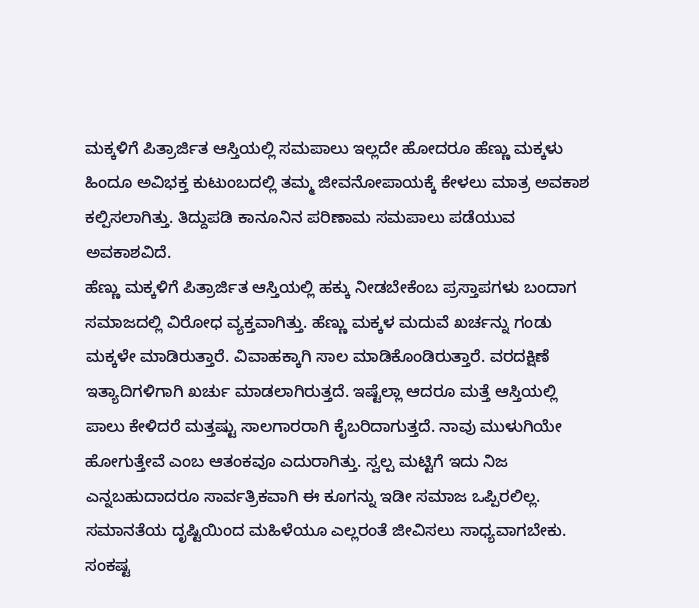ಮಕ್ಕಳಿಗೆ ಪಿತ್ರಾರ್ಜಿತ ಆಸ್ತಿಯಲ್ಲಿ ಸಮಪಾಲು ಇಲ್ಲದೇ ಹೋದರೂ ಹೆಣ್ಣು ಮಕ್ಕಳು ಹಿಂದೂ ಅವಿಭಕ್ತ ಕುಟುಂಬದಲ್ಲಿ ತಮ್ಮ ಜೀವನೋಪಾಯಕ್ಕೆ ಕೇಳಲು ಮಾತ್ರ ಅವಕಾಶ ಕಲ್ಪಿಸಲಾಗಿತ್ತು. ತಿದ್ದುಪಡಿ ಕಾನೂನಿನ ಪರಿಣಾಮ ಸಮಪಾಲು ಪಡೆಯುವ ಅವಕಾಶವಿದೆ.
ಹೆಣ್ಣು ಮಕ್ಕಳಿಗೆ ಪಿತ್ರಾರ್ಜಿತ ಆಸ್ತಿಯಲ್ಲಿ ಹಕ್ಕು ನೀಡಬೇಕೆಂಬ ಪ್ರಸ್ತಾಪಗಳು ಬಂದಾಗ ಸಮಾಜದಲ್ಲಿ ವಿರೋಧ ವ್ಯಕ್ತವಾಗಿತ್ತು. ಹೆಣ್ಣು ಮಕ್ಕಳ ಮದುವೆ ಖರ್ಚನ್ನು ಗಂಡು ಮಕ್ಕಳೇ ಮಾಡಿರುತ್ತಾರೆ. ವಿವಾಹಕ್ಕಾಗಿ ಸಾಲ ಮಾಡಿಕೊಂಡಿರುತ್ತಾರೆ. ವರದಕ್ಷಿಣೆ ಇತ್ಯಾದಿಗಳಿಗಾಗಿ ಖರ್ಚು ಮಾಡಲಾಗಿರುತ್ತದೆ. ಇಷ್ಟೆಲ್ಲಾ ಆದರೂ ಮತ್ತೆ ಆಸ್ತಿಯಲ್ಲಿ ಪಾಲು ಕೇಳಿದರೆ ಮತ್ತಷ್ಟು ಸಾಲಗಾರರಾಗಿ ಕೈಬರಿದಾಗುತ್ತದೆ. ನಾವು ಮುಳುಗಿಯೇ ಹೋಗುತ್ತೇವೆ ಎಂಬ ಆತಂಕವೂ ಎದುರಾಗಿತ್ತು. ಸ್ವಲ್ಪ ಮಟ್ಟಿಗೆ ಇದು ನಿಜ ಎನ್ನಬಹುದಾದರೂ ಸಾರ್ವತ್ರಿಕವಾಗಿ ಈ ಕೂಗನ್ನು ಇಡೀ ಸಮಾಜ ಒಪ್ಪಿರಲಿಲ್ಲ.
ಸಮಾನತೆಯ ದೃಷ್ಟಿಯಿಂದ ಮಹಿಳೆಯೂ ಎಲ್ಲರಂತೆ ಜೀವಿಸಲು ಸಾಧ್ಯವಾಗಬೇಕು. ಸಂಕಷ್ಟ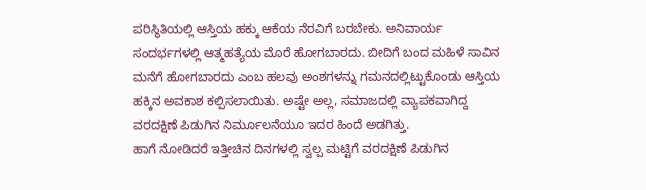ಪರಿಸ್ಥಿತಿಯಲ್ಲಿ ಆಸ್ತಿಯ ಹಕ್ಕು ಆಕೆಯ ನೆರವಿಗೆ ಬರಬೇಕು. ಅನಿವಾರ್ಯ ಸಂದರ್ಭಗಳಲ್ಲಿ ಆತ್ಮಹತ್ಯೆಯ ಮೊರೆ ಹೋಗಬಾರದು. ಬೀದಿಗೆ ಬಂದ ಮಹಿಳೆ ಸಾವಿನ ಮನೆಗೆ ಹೋಗಬಾರದು ಎಂಬ ಹಲವು ಅಂಶಗಳನ್ನು ಗಮನದಲ್ಲಿಟ್ಟುಕೊಂಡು ಆಸ್ತಿಯ ಹಕ್ಕಿನ ಅವಕಾಶ ಕಲ್ಪಿಸಲಾಯಿತು. ಅಷ್ಟೇ ಅಲ್ಲ, ಸಮಾಜದಲ್ಲಿ ವ್ಯಾಪಕವಾಗಿದ್ದ ವರದಕ್ಷಿಣೆ ಪಿಡುಗಿನ ನಿರ್ಮೂಲನೆಯೂ ಇದರ ಹಿಂದೆ ಅಡಗಿತ್ತು.
ಹಾಗೆ ನೋಡಿದರೆ ಇತ್ತೀಚಿನ ದಿನಗಳಲ್ಲಿ ಸ್ವಲ್ಪ ಮಟ್ಟಿಗೆ ವರದಕ್ಷಿಣೆ ಪಿಡುಗಿನ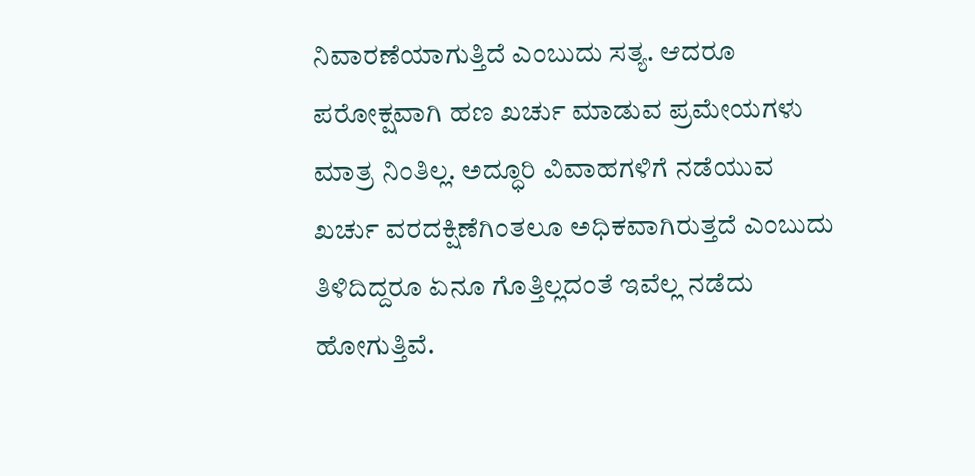ನಿವಾರಣೆಯಾಗುತ್ತಿದೆ ಎಂಬುದು ಸತ್ಯ. ಆದರೂ ಪರೋಕ್ಷವಾಗಿ ಹಣ ಖರ್ಚು ಮಾಡುವ ಪ್ರಮೇಯಗಳು ಮಾತ್ರ ನಿಂತಿಲ್ಲ. ಅದ್ಧೂರಿ ವಿವಾಹಗಳಿಗೆ ನಡೆಯುವ ಖರ್ಚು ವರದಕ್ಷಿಣೆಗಿಂತಲೂ ಅಧಿಕವಾಗಿರುತ್ತದೆ ಎಂಬುದು ತಿಳಿದಿದ್ದರೂ ಏನೂ ಗೊತ್ತಿಲ್ಲದಂತೆ ಇವೆಲ್ಲ ನಡೆದು ಹೋಗುತ್ತಿವೆ.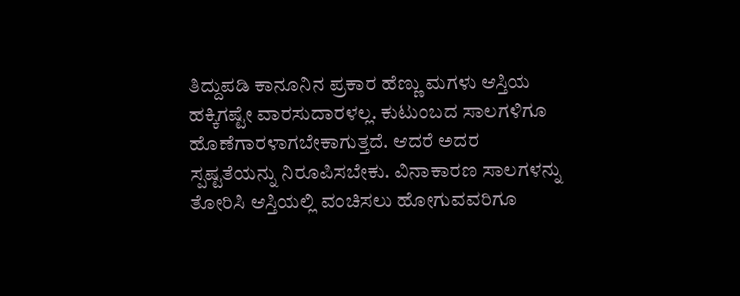ತಿದ್ದುಪಡಿ ಕಾನೂನಿನ ಪ್ರಕಾರ ಹೆಣ್ಣು ಮಗಳು ಆಸ್ತಿಯ ಹಕ್ಕಿಗಷ್ಟೇ ವಾರಸುದಾರಳಲ್ಲ. ಕುಟುಂಬದ ಸಾಲಗಳಿಗೂ ಹೊಣೆಗಾರಳಾಗಬೇಕಾಗುತ್ತದೆ. ಆದರೆ ಅದರ ಸ್ಪಷ್ಟತೆಯನ್ನು ನಿರೂಪಿಸಬೇಕು. ವಿನಾಕಾರಣ ಸಾಲಗಳನ್ನು ತೋರಿಸಿ ಆಸ್ತಿಯಲ್ಲಿ ವಂಚಿಸಲು ಹೋಗುವವರಿಗೂ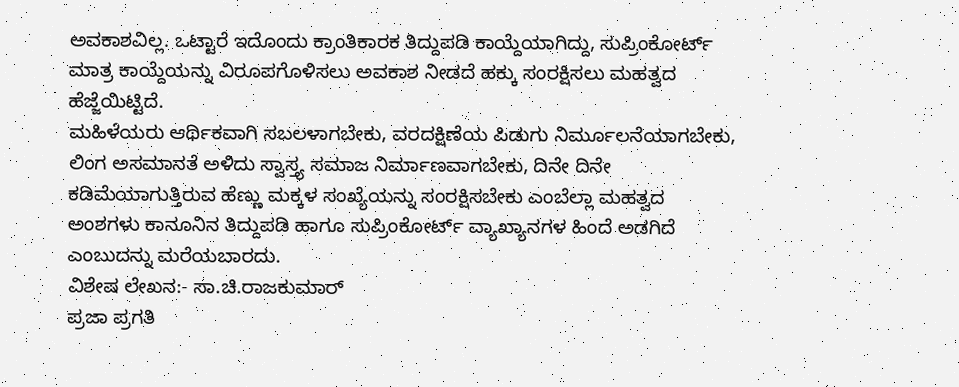ಅವಕಾಶವಿಲ್ಲ. ಒಟ್ಟಾರೆ ಇದೊಂದು ಕ್ರಾಂತಿಕಾರಕ ತಿದ್ದುಪಡಿ ಕಾಯ್ದೆಯಾಗಿದ್ದು, ಸುಪ್ರಿಂಕೋರ್ಟ್ ಮಾತ್ರ ಕಾಯ್ದೆಯನ್ನು ವಿರೂಪಗೊಳಿಸಲು ಅವಕಾಶ ನೀಡದೆ ಹಕ್ಕು ಸಂರಕ್ಷಿಸಲು ಮಹತ್ವದ ಹೆಜ್ಜೆಯಿಟ್ಟಿದೆ.
ಮಹಿಳೆಯರು ಆರ್ಥಿಕವಾಗಿ ಸಬಲಳಾಗಬೇಕು, ವರದಕ್ಷಿಣೆಯ ಪಿಡುಗು ನಿರ್ಮೂಲನೆಯಾಗಬೇಕು, ಲಿಂಗ ಅಸಮಾನತೆ ಅಳಿದು ಸ್ವಾಸ್ತ್ಯ ಸಮಾಜ ನಿರ್ಮಾಣವಾಗಬೇಕು, ದಿನೇ ದಿನೇ ಕಡಿಮೆಯಾಗುತ್ತಿರುವ ಹೆಣ್ಣು ಮಕ್ಕಳ ಸಂಖ್ಯೆಯನ್ನು ಸಂರಕ್ಷಿಸಬೇಕು ಎಂಬೆಲ್ಲಾ ಮಹತ್ವದ ಅಂಶಗಳು ಕಾನೂನಿನ ತಿದ್ದುಪಡಿ ಹಾಗೂ ಸುಪ್ರಿಂಕೋರ್ಟ್ ವ್ಯಾಖ್ಯಾನಗಳ ಹಿಂದೆ ಅಡಗಿದೆ ಎಂಬುದನ್ನು ಮರೆಯಬಾರದು.
ವಿಶೇಷ ಲೇಖನ:- ಸಾ.ಚಿ.ರಾಜಕುಮಾರ್
ಪ್ರಜಾ ಪ್ರಗತಿ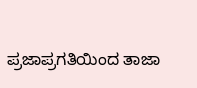ಪ್ರಜಾಪ್ರಗತಿಯಿಂದ ತಾಜಾ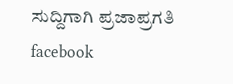ಸುದ್ದಿಗಾಗಿ ಪ್ರಜಾಪ್ರಗತಿ facebook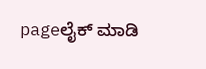pageಲೈಕ್ ಮಾಡಿ